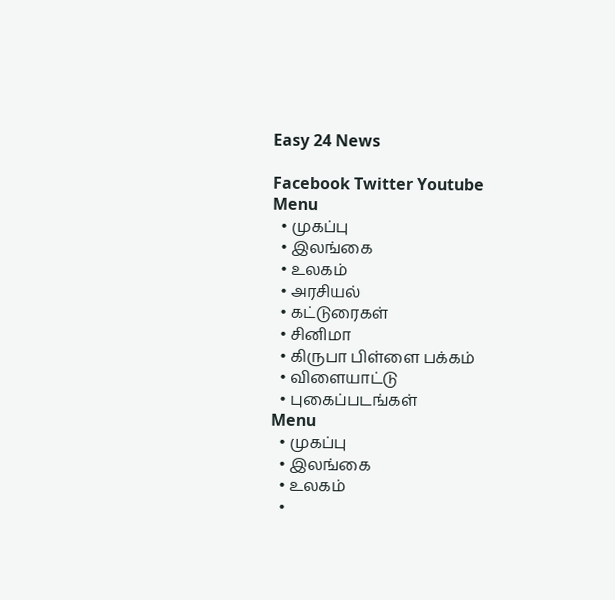Easy 24 News

Facebook Twitter Youtube
Menu
  • முகப்பு
  • இலங்கை
  • உலகம்
  • அரசியல்
  • கட்டுரைகள்
  • சினிமா
  • கிருபா பிள்ளை பக்கம்
  • விளையாட்டு
  • புகைப்படங்கள்
Menu
  • முகப்பு
  • இலங்கை
  • உலகம்
  •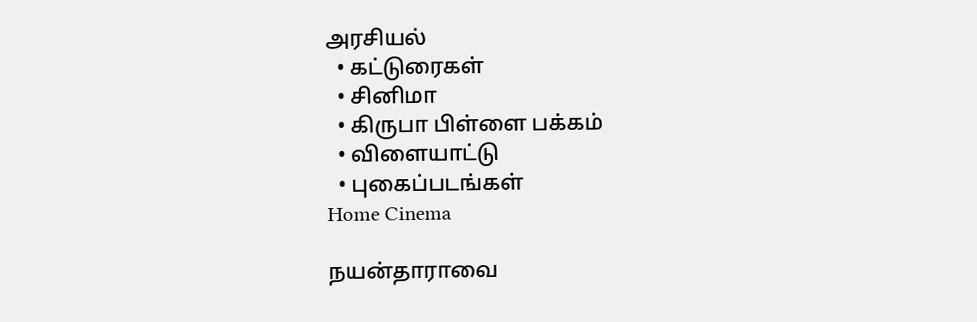அரசியல்
  • கட்டுரைகள்
  • சினிமா
  • கிருபா பிள்ளை பக்கம்
  • விளையாட்டு
  • புகைப்படங்கள்
Home Cinema

நயன்தாராவை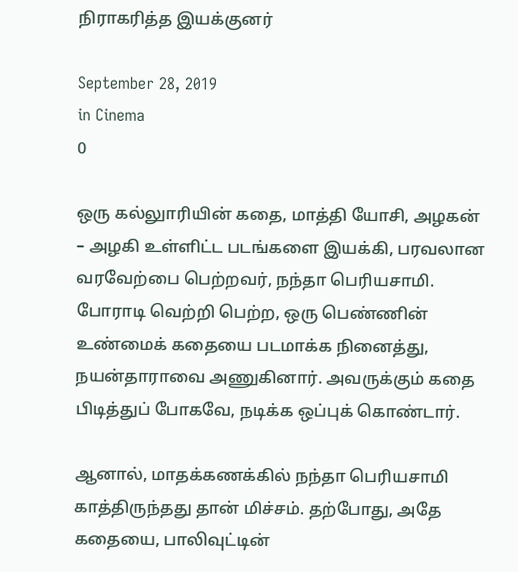நிராகரித்த இயக்குனர்

September 28, 2019
in Cinema
0

ஒரு கல்லுாரியின் கதை, மாத்தி யோசி, அழகன் – அழகி உள்ளிட்ட படங்களை இயக்கி, பரவலான வரவேற்பை பெற்றவர், நந்தா பெரியசாமி. போராடி வெற்றி பெற்ற, ஒரு பெண்ணின் உண்மைக் கதையை படமாக்க நினைத்து, நயன்தாராவை அணுகினார். அவருக்கும் கதை பிடித்துப் போகவே, நடிக்க ஒப்புக் கொண்டார்.

ஆனால், மாதக்கணக்கில் நந்தா பெரியசாமி காத்திருந்தது தான் மிச்சம். தற்போது, அதே கதையை, பாலிவுட்டின்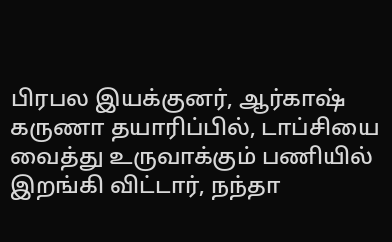பிரபல இயக்குனர், ஆர்காஷ் கருணா தயாரிப்பில், டாப்சியை வைத்து உருவாக்கும் பணியில் இறங்கி விட்டார், நந்தா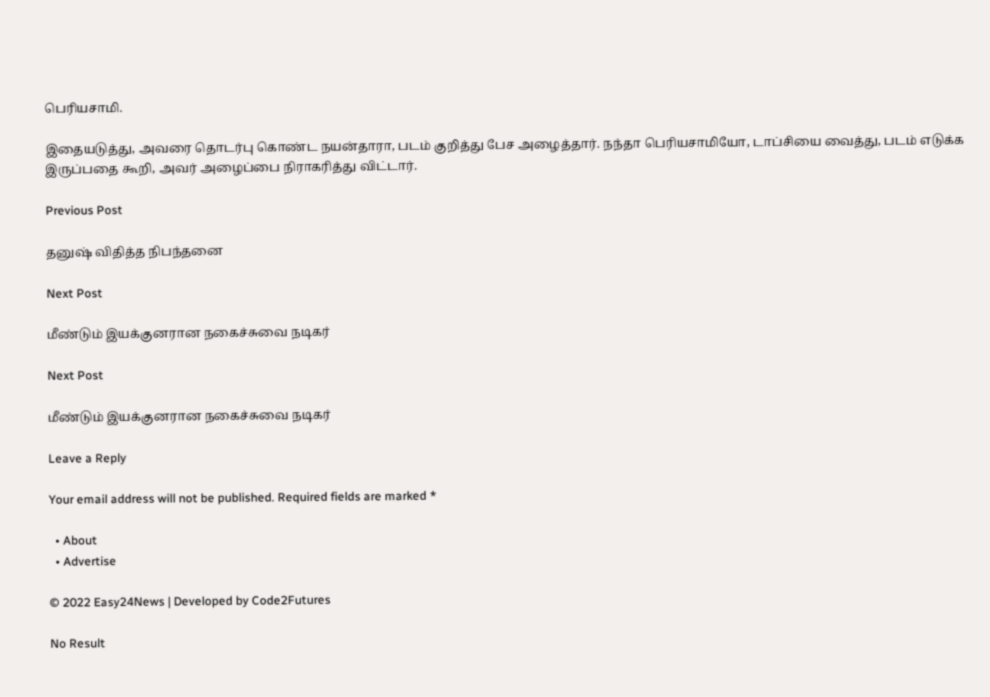பெரியசாமி.

இதையடுத்து, அவரை தொடர்பு கொண்ட நயன்தாரா, படம் குறித்து பேச அழைத்தார். நந்தா பெரியசாமியோ, டாப்சியை வைத்து, படம் எடுக்க இருப்பதை கூறி, அவர் அழைப்பை நிராகரித்து விட்டார்.

Previous Post

தனுஷ் விதித்த நிபந்தனை

Next Post

மீண்டும் இயக்குனரான நகைச்சுவை நடிகர்

Next Post

மீண்டும் இயக்குனரான நகைச்சுவை நடிகர்

Leave a Reply

Your email address will not be published. Required fields are marked *

  • About
  • Advertise

© 2022 Easy24News | Developed by Code2Futures

No Result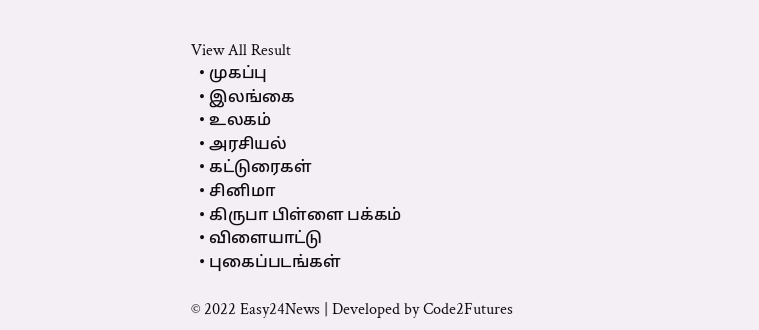View All Result
  • முகப்பு
  • இலங்கை
  • உலகம்
  • அரசியல்
  • கட்டுரைகள்
  • சினிமா
  • கிருபா பிள்ளை பக்கம்
  • விளையாட்டு
  • புகைப்படங்கள்

© 2022 Easy24News | Developed by Code2Futures